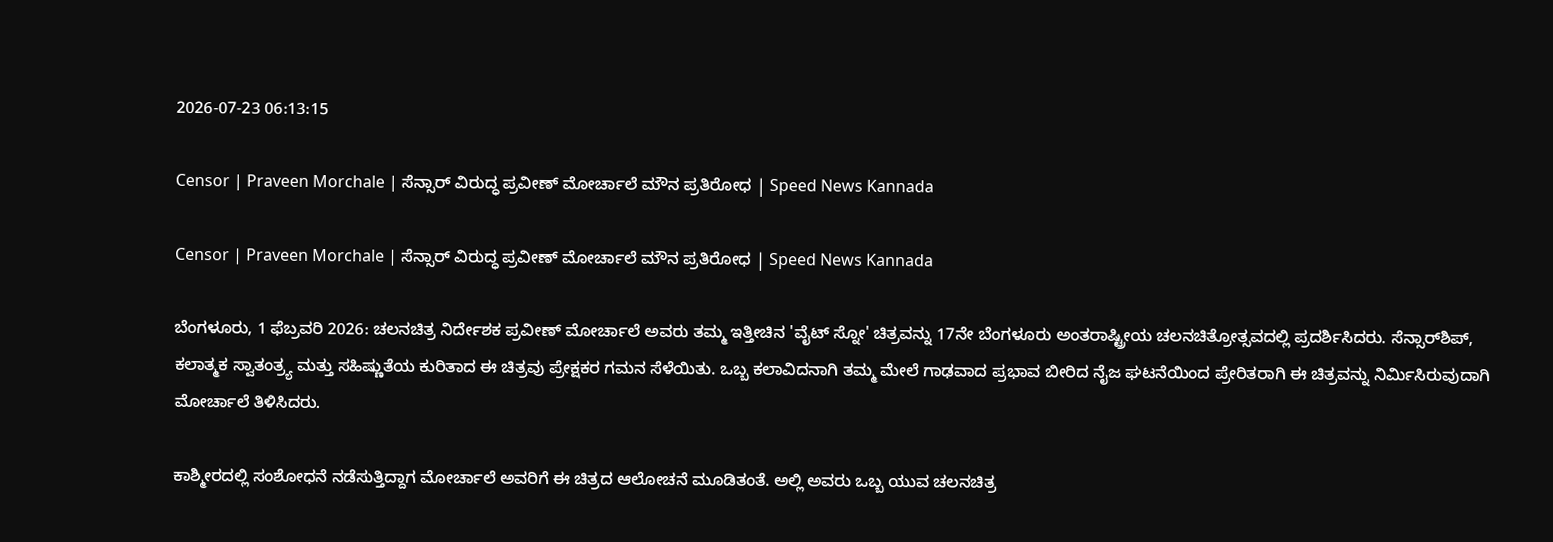2026-07-23 06:13:15

Censor | Praveen Morchale | ಸೆನ್ಸಾರ್‌ ವಿರುದ್ಧ ಪ್ರವೀಣ್ ಮೋರ್ಚಾಲೆ ಮೌನ ಪ್ರತಿರೋಧ | Speed News Kannada

Censor | Praveen Morchale | ಸೆನ್ಸಾರ್‌ ವಿರುದ್ಧ ಪ್ರವೀಣ್ ಮೋರ್ಚಾಲೆ ಮೌನ ಪ್ರತಿರೋಧ | Speed News Kannada

ಬೆಂಗಳೂರು, 1 ಫೆಬ್ರವರಿ 2026: ಚಲನಚಿತ್ರ ನಿರ್ದೇಶಕ ಪ್ರವೀಣ್ ಮೋರ್ಚಾಲೆ ಅವರು ತಮ್ಮ ಇತ್ತೀಚಿನ 'ವೈಟ್ ಸ್ನೋ' ಚಿತ್ರವನ್ನು 17ನೇ ಬೆಂಗಳೂರು ಅಂತರಾಷ್ಟ್ರೀಯ ಚಲನಚಿತ್ರೋತ್ಸವದಲ್ಲಿ ಪ್ರದರ್ಶಿಸಿದರು. ಸೆನ್ಸಾರ್‌ಶಿಪ್, ಕಲಾತ್ಮಕ ಸ್ವಾತಂತ್ರ್ಯ ಮತ್ತು ಸಹಿಷ್ಣುತೆಯ ಕುರಿತಾದ ಈ ಚಿತ್ರವು ಪ್ರೇಕ್ಷಕರ ಗಮನ ಸೆಳೆಯಿತು. ಒಬ್ಬ ಕಲಾವಿದನಾಗಿ ತಮ್ಮ ಮೇಲೆ ಗಾಢವಾದ ಪ್ರಭಾವ ಬೀರಿದ ನೈಜ ಘಟನೆಯಿಂದ ಪ್ರೇರಿತರಾಗಿ ಈ ಚಿತ್ರವನ್ನು ನಿರ್ಮಿಸಿರುವುದಾಗಿ ಮೋರ್ಚಾಲೆ ತಿಳಿಸಿದರು.

ಕಾಶ್ಮೀರದಲ್ಲಿ ಸಂಶೋಧನೆ ನಡೆಸುತ್ತಿದ್ದಾಗ ಮೋರ್ಚಾಲೆ ಅವರಿಗೆ ಈ ಚಿತ್ರದ ಆಲೋಚನೆ ಮೂಡಿತಂತೆ. ಅಲ್ಲಿ ಅವರು ಒಬ್ಬ ಯುವ ಚಲನಚಿತ್ರ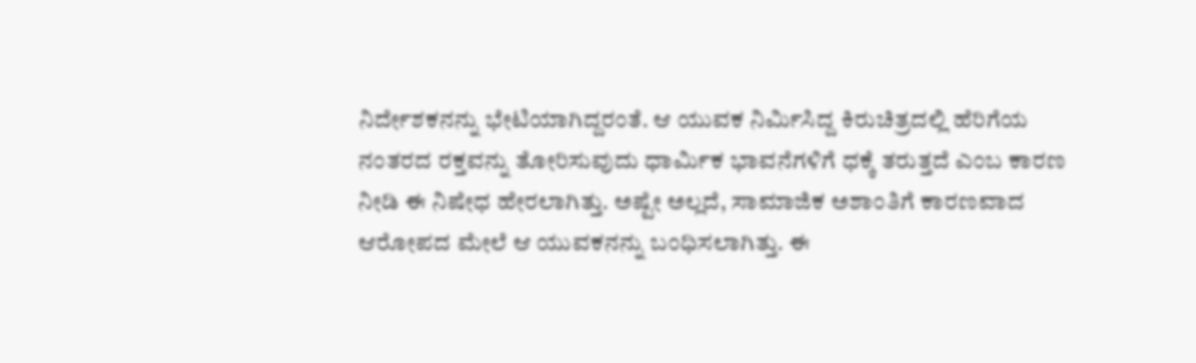ನಿರ್ದೇಶಕನನ್ನು ಭೇಟಿಯಾಗಿದ್ದರಂತೆ. ಆ ಯುವಕ ನಿರ್ಮಿಸಿದ್ದ ಕಿರುಚಿತ್ರದಲ್ಲಿ ಹೆರಿಗೆಯ ನಂತರದ ರಕ್ತವನ್ನು ತೋರಿಸುವುದು ಧಾರ್ಮಿಕ ಭಾವನೆಗಳಿಗೆ ಧಕ್ಕೆ ತರುತ್ತದೆ ಎಂಬ ಕಾರಣ ನೀಡಿ ಈ ನಿಷೇಧ ಹೇರಲಾಗಿತ್ತು. ಅಷ್ಟೇ ಅಲ್ಲದೆ, ಸಾಮಾಜಿಕ ಅಶಾಂತಿಗೆ ಕಾರಣವಾದ ಆರೋಪದ ಮೇಲೆ ಆ ಯುವಕನನ್ನು ಬಂಧಿಸಲಾಗಿತ್ತು. ಈ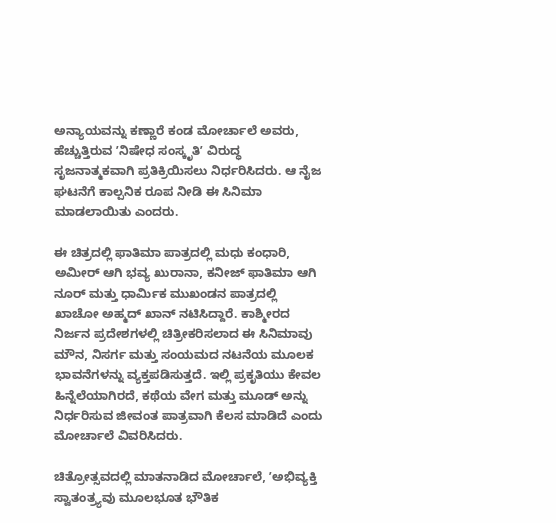ಅನ್ಯಾಯವನ್ನು ಕಣ್ಣಾರೆ ಕಂಡ ಮೋರ್ಚಾಲೆ ಅವರು, ಹೆಚ್ಚುತ್ತಿರುವ ʼನಿಷೇಧ ಸಂಸ್ಕೃತಿʼ ವಿರುದ್ಧ ಸೃಜನಾತ್ಮಕವಾಗಿ ಪ್ರತಿಕ್ರಿಯಿಸಲು ನಿರ್ಧರಿಸಿದರು. ಆ ನೈಜ ಘಟನೆಗೆ ಕಾಲ್ಪನಿಕ ರೂಪ ನೀಡಿ ಈ ಸಿನಿಮಾ ಮಾಡಲಾಯಿತು ಎಂದರು.

ಈ ಚಿತ್ರದಲ್ಲಿ ಫಾತಿಮಾ ಪಾತ್ರದಲ್ಲಿ ಮಧು ಕಂಧಾರಿ, ಅಮೀರ್ ಆಗಿ ಭವ್ಯ ಖುರಾನಾ, ಕನೀಜ್ ಫಾತಿಮಾ ಆಗಿ ನೂರ್ ಮತ್ತು ಧಾರ್ಮಿಕ ಮುಖಂಡನ ಪಾತ್ರದಲ್ಲಿ ಖಾಚೋ ಅಹ್ಮದ್ ಖಾನ್ ನಟಿಸಿದ್ದಾರೆ. ಕಾಶ್ಮೀರದ ನಿರ್ಜನ ಪ್ರದೇಶಗಳಲ್ಲಿ ಚಿತ್ರೀಕರಿಸಲಾದ ಈ ಸಿನಿಮಾವು ಮೌನ, ನಿಸರ್ಗ ಮತ್ತು ಸಂಯಮದ ನಟನೆಯ ಮೂಲಕ ಭಾವನೆಗಳನ್ನು ವ್ಯಕ್ತಪಡಿಸುತ್ತದೆ. ಇಲ್ಲಿ ಪ್ರಕೃತಿಯು ಕೇವಲ ಹಿನ್ನೆಲೆಯಾಗಿರದೆ, ಕಥೆಯ ವೇಗ ಮತ್ತು ಮೂಡ್ ಅನ್ನು ನಿರ್ಧರಿಸುವ ಜೀವಂತ ಪಾತ್ರವಾಗಿ ಕೆಲಸ ಮಾಡಿದೆ ಎಂದು ಮೋರ್ಚಾಲೆ ವಿವರಿಸಿದರು.

ಚಿತ್ರೋತ್ಸವದಲ್ಲಿ ಮಾತನಾಡಿದ ಮೋರ್ಚಾಲೆ, ʼಅಭಿವ್ಯಕ್ತಿ ಸ್ವಾತಂತ್ರ್ಯವು ಮೂಲಭೂತ ಭೌತಿಕ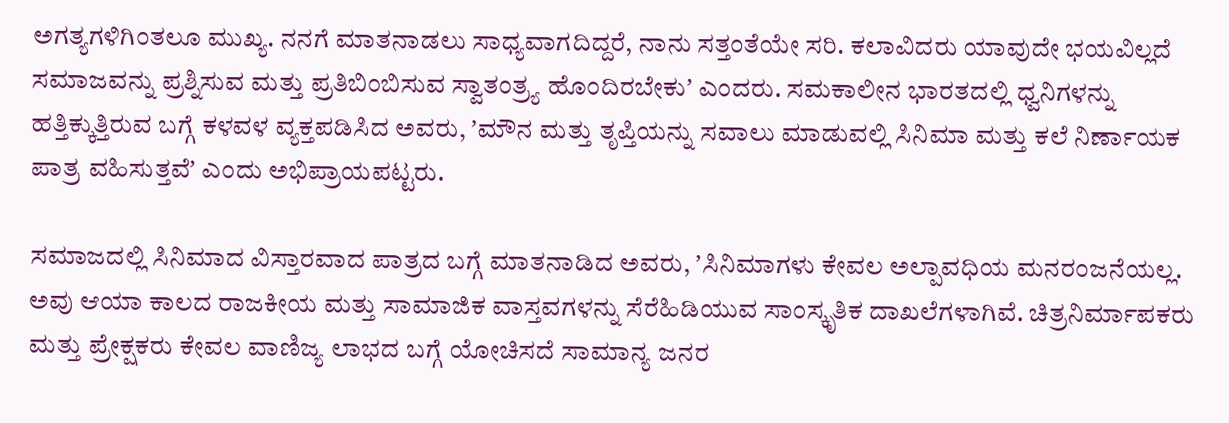ಅಗತ್ಯಗಳಿಗಿಂತಲೂ ಮುಖ್ಯ. ನನಗೆ ಮಾತನಾಡಲು ಸಾಧ್ಯವಾಗದಿದ್ದರೆ, ನಾನು ಸತ್ತಂತೆಯೇ ಸರಿ. ಕಲಾವಿದರು ಯಾವುದೇ ಭಯವಿಲ್ಲದೆ ಸಮಾಜವನ್ನು ಪ್ರಶ್ನಿಸುವ ಮತ್ತು ಪ್ರತಿಬಿಂಬಿಸುವ ಸ್ವಾತಂತ್ರ್ಯ ಹೊಂದಿರಬೇಕುʼ ಎಂದರು. ಸಮಕಾಲೀನ ಭಾರತದಲ್ಲಿ ಧ್ವನಿಗಳನ್ನು ಹತ್ತಿಕ್ಕುತ್ತಿರುವ ಬಗ್ಗೆ ಕಳವಳ ವ್ಯಕ್ತಪಡಿಸಿದ ಅವರು, ʼಮೌನ ಮತ್ತು ತೃಪ್ತಿಯನ್ನು ಸವಾಲು ಮಾಡುವಲ್ಲಿ ಸಿನಿಮಾ ಮತ್ತು ಕಲೆ ನಿರ್ಣಾಯಕ ಪಾತ್ರ ವಹಿಸುತ್ತವೆʼ ಎಂದು ಅಭಿಪ್ರಾಯಪಟ್ಟರು.

ಸಮಾಜದಲ್ಲಿ ಸಿನಿಮಾದ ವಿಸ್ತಾರವಾದ ಪಾತ್ರದ ಬಗ್ಗೆ ಮಾತನಾಡಿದ ಅವರು, ʼಸಿನಿಮಾಗಳು ಕೇವಲ ಅಲ್ಪಾವಧಿಯ ಮನರಂಜನೆಯಲ್ಲ. ಅವು ಆಯಾ ಕಾಲದ ರಾಜಕೀಯ ಮತ್ತು ಸಾಮಾಜಿಕ ವಾಸ್ತವಗಳನ್ನು ಸೆರೆಹಿಡಿಯುವ ಸಾಂಸ್ಕೃತಿಕ ದಾಖಲೆಗಳಾಗಿವೆ. ಚಿತ್ರನಿರ್ಮಾಪಕರು ಮತ್ತು ಪ್ರೇಕ್ಷಕರು ಕೇವಲ ವಾಣಿಜ್ಯ ಲಾಭದ ಬಗ್ಗೆ ಯೋಚಿಸದೆ ಸಾಮಾನ್ಯ ಜನರ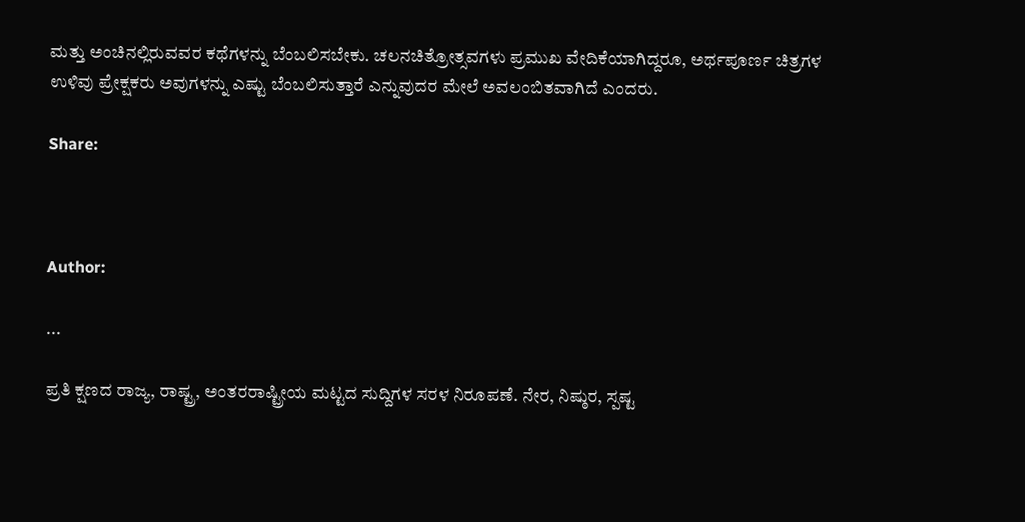ಮತ್ತು ಅಂಚಿನಲ್ಲಿರುವವರ ಕಥೆಗಳನ್ನು ಬೆಂಬಲಿಸಬೇಕು. ಚಲನಚಿತ್ರೋತ್ಸವಗಳು ಪ್ರಮುಖ ವೇದಿಕೆಯಾಗಿದ್ದರೂ, ಅರ್ಥಪೂರ್ಣ ಚಿತ್ರಗಳ ಉಳಿವು ಪ್ರೇಕ್ಷಕರು ಅವುಗಳನ್ನು ಎಷ್ಟು ಬೆಂಬಲಿಸುತ್ತಾರೆ ಎನ್ನುವುದರ ಮೇಲೆ ಅವಲಂಬಿತವಾಗಿದೆ ಎಂದರು.

Share:



Author:

...

ಪ್ರತಿ ಕ್ಷಣದ ರಾಜ್ಯ, ರಾಷ್ಟ್ರ, ಅಂತರರಾಷ್ಟ್ರೀಯ ಮಟ್ಟದ ಸುದ್ದಿಗಳ ಸರಳ ನಿರೂಪಣೆ. ನೇರ, ನಿಷ್ಠುರ, ಸ್ಪಷ್ಟ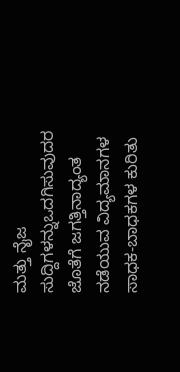ಮತ್ತು ನೈಜ ಸುದ್ದಿಗಳನ್ನುಒದಗಿಸುವುದರ ಜೊತೆಗೆ ಜಗತ್ತಿನಾದ್ಯಂತ ನಡೆಯುವ ವಿದ್ಯಮಾನಗಳ ಸಾಧಕ-ಬಾಧಕಗಳ ಕುರಿತು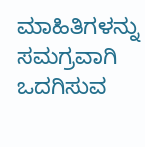ಮಾಹಿತಿಗಳನ್ನು ಸಮಗ್ರವಾಗಿ ಒದಗಿಸುವ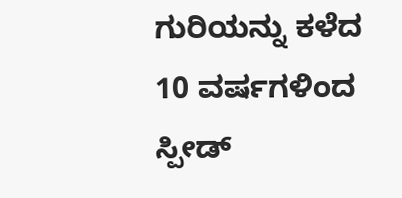ಗುರಿಯನ್ನು ಕಳೆದ 10 ವರ್ಷಗಳಿಂದ ಸ್ಪೀಡ್‌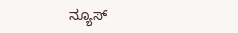ನ್ಯೂಸ್‌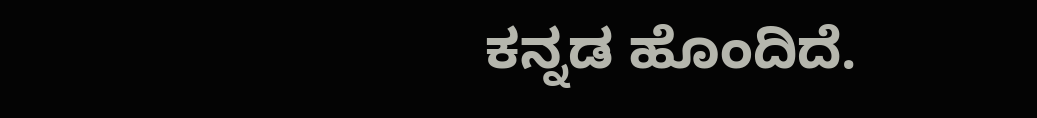ಕನ್ನಡ ಹೊಂದಿದೆ.